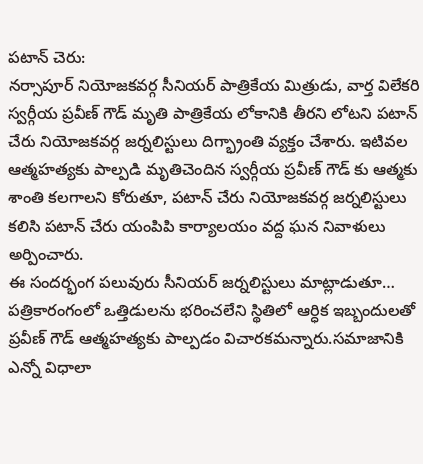పటాన్ చెరు:
నర్సాపూర్ నియోజకవర్గ సీనియర్ పాత్రికేయ మిత్రుడు, వార్త విలేకరి స్వర్గీయ ప్రవీణ్ గౌడ్ మృతి పాత్రికేయ లోకానికి తీరని లోటని పటాన్ చేరు నియోజకవర్గ జర్నలిస్టులు దిగ్భ్రాంతి వ్యక్తం చేశారు. ఇటివల ఆత్మహత్యకు పాల్పడి మృతిచెందిన స్వర్గీయ ప్రవీణ్ గౌడ్ కు ఆత్మకు శాంతి కలగాలని కోరుతూ, పటాన్ చేరు నియోజకవర్గ జర్నలిస్టులు కలిసి పటాన్ చేరు యంపిపి కార్యాలయం వద్ద ఘన నివాళులు అర్పించారు.
ఈ సందర్భంగ పలువురు సీనియర్ జర్నలిస్టులు మాట్లాడుతూ… పత్రికారంగంలో ఒత్తిడులను భరించలేని స్థితిలో ఆర్ధిక ఇబ్బందులతో ప్రవీణ్ గౌడ్ ఆత్మహత్యకు పాల్పడం విచారకమన్నారు.సమాజానికి ఎన్నో విధాలా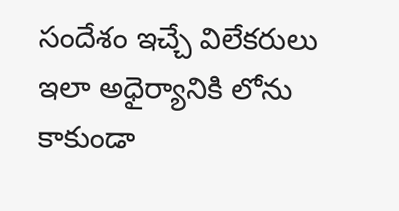సందేశం ఇచ్చే విలేకరులు ఇలా అధైర్యానికి లోను కాకుండా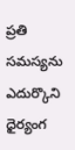ప్రతి సమస్యను ఎదుర్కొని ధైర్యంగ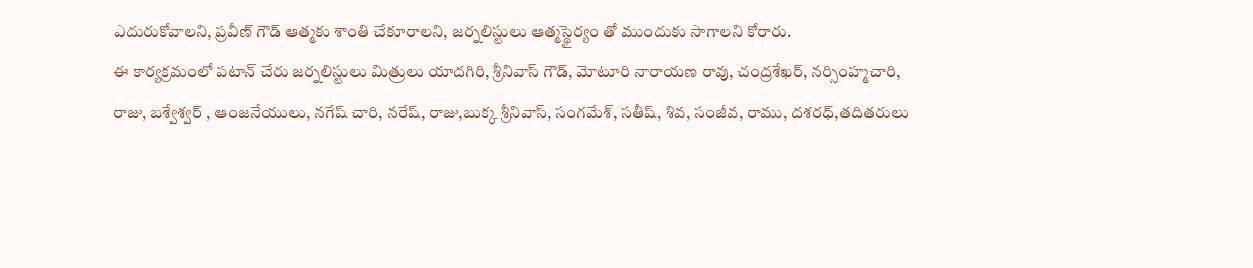ఎదురుకోవాలని, ప్రవీణ్ గౌడ్ ఆత్మకు శాంతి చేకూరాలని, జర్నలిస్టులు ఆత్మస్థైర్యం తో ముందుకు సాగాలని కోరారు.
ఈ కార్యక్రమంలో పటాన్ చేరు జర్నలిస్టులు మిత్రులు యాదగిరి, శ్రీనివాస్ గౌడ్, మోటూరి నారాయణ రావు, చంద్రశేఖర్, నర్సింహ్మచారి, రాజు, బశ్వేశ్వర్ , ఆంజనేయులు, నగేష్ చారి, నరేష్, రాజు,బుక్క శ్రీనివాస్, సంగమేశ్, సతీష్, శివ, సంజీవ, రాము, దశరధ్,తదితరులు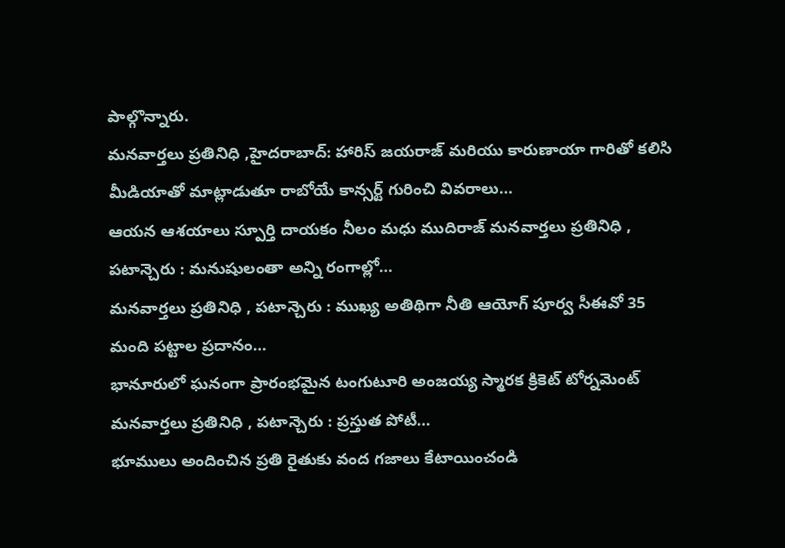పాల్గొన్నారు.
మనవార్తలు ప్రతినిధి ,హైదరాబాద్: హారిస్ జయరాజ్ మరియు కారుణాయా గారితో కలిసి మీడియాతో మాట్లాడుతూ రాబోయే కాన్సర్ట్ గురించి వివరాలు…
ఆయన ఆశయాలు స్పూర్తి దాయకం నీలం మధు ముదిరాజ్ మనవార్తలు ప్రతినిధి , పటాన్చెరు : మనుషులంతా అన్ని రంగాల్లో…
మనవార్తలు ప్రతినిధి , పటాన్చెరు : ముఖ్య అతిథిగా నీతి ఆయోగ్ పూర్వ సీఈవో 35 మంది పట్టాల ప్రదానం…
భానూరులో ఘనంగా ప్రారంభమైన టంగుటూరి అంజయ్య స్మారక క్రికెట్ టోర్నమెంట్ మనవార్తలు ప్రతినిధి , పటాన్చెరు : ప్రస్తుత పోటీ…
భూములు అందించిన ప్రతి రైతుకు వంద గజాలు కేటాయించండి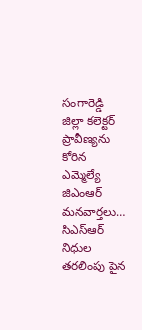సంగారెడ్డి జిల్లా కలెక్టర్ ప్రావీణ్యను కోరిన ఎమ్మెల్యే జిఎంఆర్ మనవార్తలు…
సిఎస్ఆర్ నిధుల తరలింపు పైన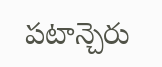పటాన్చెరు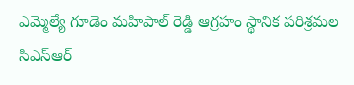ఎమ్మెల్యే గూడెం మహిపాల్ రెడ్డి ఆగ్రహం స్థానిక పరిశ్రమల సిఎస్ఆర్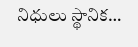నిధులు స్థానిక…